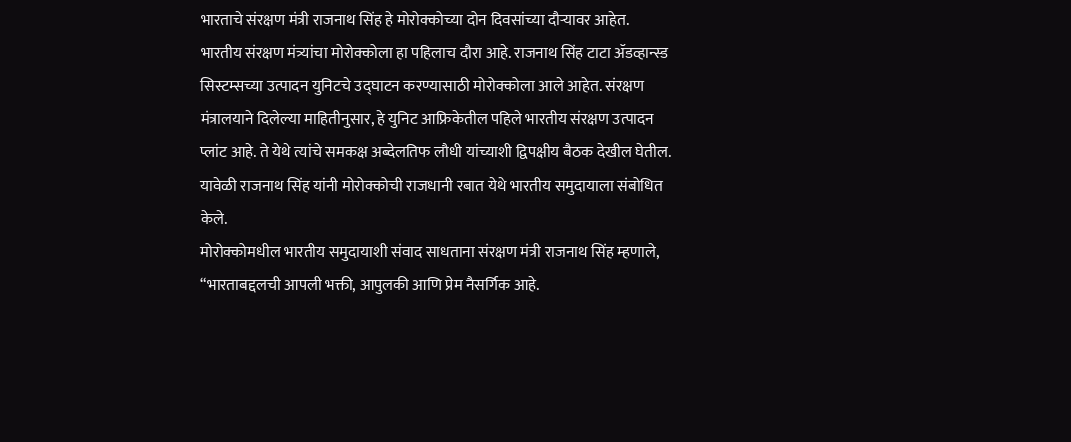भारताचे संरक्षण मंत्री राजनाथ सिंह हे मोरोक्कोच्या दोन दिवसांच्या दौऱ्यावर आहेत. भारतीय संरक्षण मंत्र्यांचा मोरोक्कोला हा पहिलाच दौरा आहे. राजनाथ सिंह टाटा ॲडव्हान्स्ड सिस्टम्सच्या उत्पादन युनिटचे उद्घाटन करण्यासाठी मोरोक्कोला आले आहेत. संरक्षण मंत्रालयाने दिलेल्या माहितीनुसार, हे युनिट आफ्रिकेतील पहिले भारतीय संरक्षण उत्पादन प्लांट आहे. ते येथे त्यांचे समकक्ष अब्देलतिफ लौधी यांच्याशी द्विपक्षीय बैठक देखील घेतील. यावेळी राजनाथ सिंह यांनी मोरोक्कोची राजधानी रबात येथे भारतीय समुदायाला संबोधित केले.
मोरोक्कोमधील भारतीय समुदायाशी संवाद साधताना संरक्षण मंत्री राजनाथ सिंह म्हणाले, “भारताबद्दलची आपली भक्ती, आपुलकी आणि प्रेम नैसर्गिक आहे.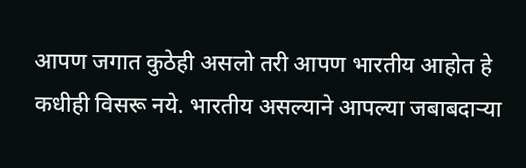आपण जगात कुठेही असलो तरी आपण भारतीय आहोत हे कधीही विसरू नये. भारतीय असल्याने आपल्या जबाबदाऱ्या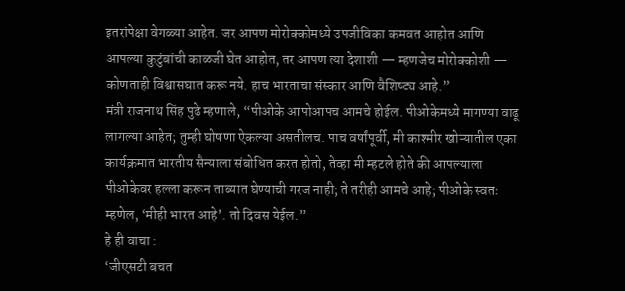इतरांपेक्षा वेगळ्या आहेत. जर आपण मोरोक्कोमध्ये उपजीविका कमवत आहोत आणि आपल्या कुटुंबांची काळजी घेत आहोत, तर आपण त्या देशाशी — म्हणजेच मोरोक्कोशी — कोणताही विश्वासघात करू नये. हाच भारताचा संस्कार आणि वैशिष्ट्य आहे.”
मंत्री राजनाथ सिंह पुढे म्हणाले, “पीओके आपोआपच आमचे होईल. पीओकेमध्ये मागण्या वाढू लागल्या आहेत; तुम्ही घोषणा ऐकल्या असतीलच. पाच वर्षांपूर्वी, मी काश्मीर खोऱ्यातील एका कार्यक्रमात भारतीय सैन्याला संबोधित करत होतो, तेव्हा मी म्हटले होते की आपल्याला पीओकेवर हल्ला करून ताब्यात घेण्याची गरज नाही; ते तरीही आमचे आहे; पीओके स्वतः म्हणेल, ‘मीही भारत आहे’. तो दिवस येईल.”
हे ही वाचा :
‘जीएसटी बचत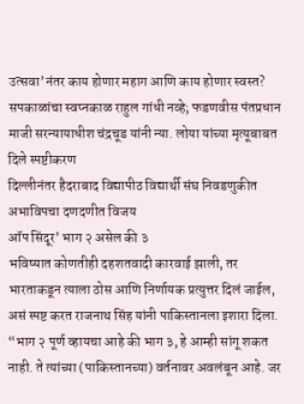उत्सवा’नंतर काय होणार महाग आणि काय होणार स्वस्त?
सपकाळांचा स्वप्नकाळ राहुल गांधी नव्हे; फडणवीस पंतप्रधान
माजी सरन्यायाधीश चंद्रचूड यांनी न्या. लोया यांच्या मृत्यूबाबत दिले स्पष्टीकरण
दिल्लीनंतर हैदराबाद विद्यापीठ विद्यार्थी संघ निवडणुकीत अभाविपचा दणदणीत विजय
ऑप सिंदूर’ भाग २ असेल की ३
भविष्यात कोणतीही दहशतवादी कारवाई झाली, तर भारताकडून त्याला ठोस आणि निर्णायक प्रत्युत्तर दिलं जाईल, असं स्पष्ट करत राजनाथ सिंह यांनी पाकिस्तानला इशारा दिला. “भाग २ पूर्ण व्हायचा आहे की भाग ३, हे आम्ही सांगू शकत नाही. ते त्यांच्या (पाकिस्तानच्या) वर्तनावर अवलंबून आहे. जर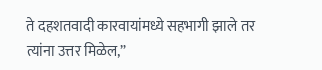ते दहशतवादी कारवायांमध्ये सहभागी झाले तर त्यांना उत्तर मिळेल,”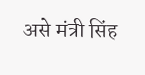असे मंत्री सिंह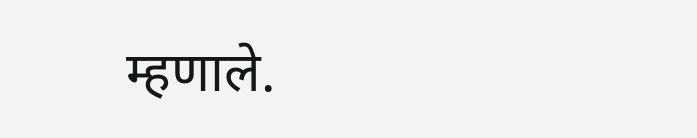म्हणाले.